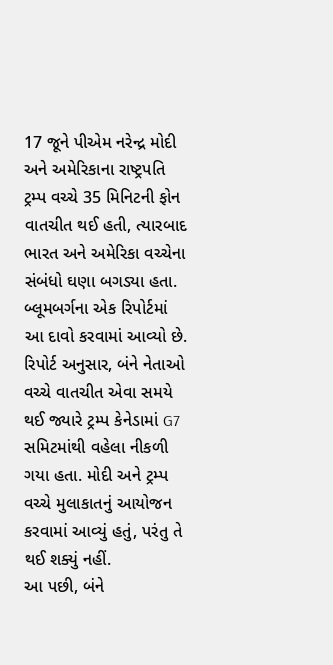17 જૂને પીએમ નરેન્દ્ર મોદી અને અમેરિકાના રાષ્ટ્રપતિ ટ્રમ્પ વચ્ચે 35 મિનિટની ફોન વાતચીત થઈ હતી, ત્યારબાદ ભારત અને અમેરિકા વચ્ચેના સંબંધો ઘણા બગડ્યા હતા. બ્લૂમબર્ગના એક રિપોર્ટમાં આ દાવો કરવામાં આવ્યો છે.
રિપોર્ટ અનુસાર, બંને નેતાઓ વચ્ચે વાતચીત એવા સમયે થઈ જ્યારે ટ્રમ્પ કેનેડામાં G7 સમિટમાંથી વહેલા નીકળી ગયા હતા. મોદી અને ટ્રમ્પ વચ્ચે મુલાકાતનું આયોજન કરવામાં આવ્યું હતું, પરંતુ તે થઈ શક્યું નહીં.
આ પછી, બંને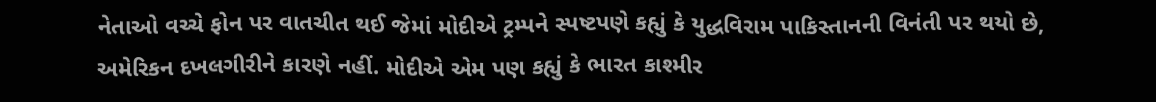નેતાઓ વચ્ચે ફોન પર વાતચીત થઈ જેમાં મોદીએ ટ્રમ્પને સ્પષ્ટપણે કહ્યું કે યુદ્ધવિરામ પાકિસ્તાનની વિનંતી પર થયો છે, અમેરિકન દખલગીરીને કારણે નહીં. મોદીએ એમ પણ કહ્યું કે ભારત કાશ્મીર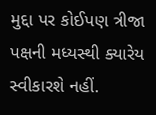મુદ્દા પર કોઈપણ ત્રીજા પક્ષની મધ્યસ્થી ક્યારેય સ્વીકારશે નહીં.